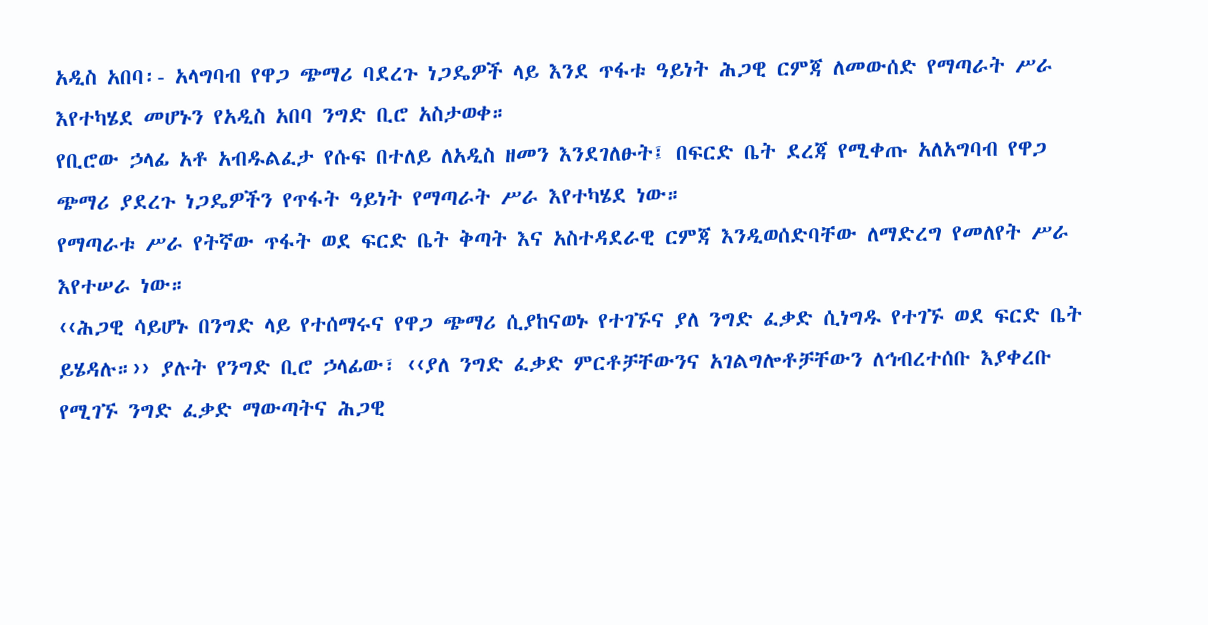አዲስ አበባ፡- አላግባብ የዋጋ ጭማሪ ባደረጉ ነጋዴዎች ላይ እንደ ጥፋቱ ዓይነት ሕጋዊ ርምጃ ለመውሰድ የማጣራት ሥራ እየተካሄደ መሆኑን የአዲስ አበባ ንግድ ቢሮ አስታወቀ።
የቢሮው ኃላፊ አቶ አብዱልፈታ የሱፍ በተለይ ለአዲስ ዘመን እንደገለፁት፤ በፍርድ ቤት ደረጃ የሚቀጡ አለአግባብ የዋጋ ጭማሪ ያደረጉ ነጋዴዎችን የጥፋት ዓይነት የማጣራት ሥራ እየተካሄደ ነው።
የማጣራቱ ሥራ የትኛው ጥፋት ወደ ፍርድ ቤት ቅጣት እና አስተዳደራዊ ርምጃ እንዲወሰድባቸው ለማድረግ የመለየት ሥራ እየተሠራ ነው።
‹‹ሕጋዊ ሳይሆኑ በንግድ ላይ የተሰማሩና የዋጋ ጭማሪ ሲያከናወኑ የተገኙና ያለ ንግድ ፈቃድ ሲነግዱ የተገኙ ወደ ፍርድ ቤት ይሄዳሉ።›› ያሉት የንግድ ቢሮ ኃላፊው፣ ‹‹ያለ ንግድ ፈቃድ ምርቶቻቸውንና አገልግሎቶቻቸውን ለኅብረተሰቡ እያቀረቡ የሚገኙ ንግድ ፈቃድ ማውጣትና ሕጋዊ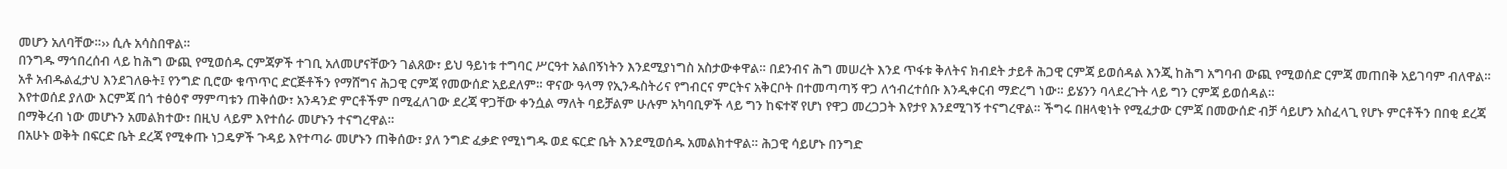መሆን አለባቸው።›› ሲሉ አሳስበዋል።
በንግዱ ማኅበረሰብ ላይ ከሕግ ውጪ የሚወሰዱ ርምጃዎች ተገቢ አለመሆናቸውን ገልጸው፣ ይህ ዓይነቱ ተግባር ሥርዓተ አልበኝነትን እንደሚያነግስ አስታውቀዋል። በደንብና ሕግ መሠረት እንደ ጥፋቱ ቅለትና ክብደት ታይቶ ሕጋዊ ርምጃ ይወሰዳል እንጂ ከሕግ አግባብ ውጪ የሚወሰድ ርምጃ መጠበቅ አይገባም ብለዋል።
አቶ አብዱልፈታህ እንደገለፁት፤ የንግድ ቢሮው ቁጥጥር ድርጅቶችን የማሸግና ሕጋዊ ርምጃ የመውሰድ አይደለም። ዋናው ዓላማ የኢንዱስትሪና የግብርና ምርትና አቅርቦት በተመጣጣኝ ዋጋ ለኅብረተሰቡ እንዲቀርብ ማድረግ ነው። ይሄንን ባላደረጉት ላይ ግን ርምጃ ይወሰዳል።
እየተወሰደ ያለው እርምጃ በጎ ተፅዕኖ ማምጣቱን ጠቅሰው፣ አንዳንድ ምርቶችም በሚፈለገው ደረጃ ዋጋቸው ቀንሷል ማለት ባይቻልም ሁሉም አካባቢዎች ላይ ግን ከፍተኛ የሆነ የዋጋ መረጋጋት እየታየ እንደሚገኝ ተናግረዋል። ችግሩ በዘላቂነት የሚፈታው ርምጃ በመውሰድ ብቻ ሳይሆን አስፈላጊ የሆኑ ምርቶችን በበቂ ደረጃ በማቅረብ ነው መሆኑን አመልክተው፣ በዚህ ላይም እየተሰራ መሆኑን ተናግረዋል።
በአሁኑ ወቅት በፍርድ ቤት ደረጃ የሚቀጡ ነጋዴዎች ጉዳይ እየተጣራ መሆኑን ጠቅሰው፣ ያለ ንግድ ፈቃድ የሚነግዱ ወደ ፍርድ ቤት እንደሚወሰዱ አመልክተዋል። ሕጋዊ ሳይሆኑ በንግድ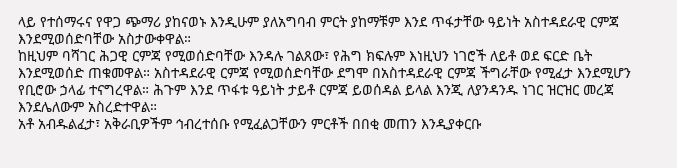ላይ የተሰማሩና የዋጋ ጭማሪ ያከናወኑ እንዲሁም ያለአግባብ ምርት ያከማቹም እንደ ጥፋታቸው ዓይነት አስተዳደራዊ ርምጃ እንደሚወሰድባቸው አስታውቀዋል።
ከዚህም ባሻገር ሕጋዊ ርምጃ የሚወሰድባቸው እንዳሉ ገልጸው፣ የሕግ ክፍሉም እነዚህን ነገሮች ለይቶ ወደ ፍርድ ቤት እንደሚወሰድ ጠቁመዋል። አስተዳደራዊ ርምጃ የሚወሰድባቸው ደግሞ በአስተዳደራዊ ርምጃ ችግራቸው የሚፈታ እንደሚሆን የቢሮው ኃላፊ ተናግረዋል። ሕጉም እንደ ጥፋቱ ዓይነት ታይቶ ርምጃ ይወሰዳል ይላል እንጂ ለያንዳንዱ ነገር ዝርዝር መረጃ እንደሌለውም አስረድተዋል።
አቶ አብዱልፈታ፣ አቅራቢዎችም ኅብረተሰቡ የሚፈልጋቸውን ምርቶች በበቂ መጠን እንዲያቀርቡ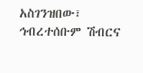አስገንዝበው፣ ኅብረተሰቡም ሽብርና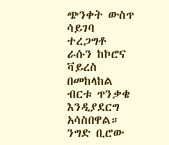ጭንቀት ውስጥ ሳይገባ ተረጋግቶ ራሱን ከኮሮና ቫይረስ በመከላከል ብርቱ ጥንቃቄ እንዲያደርግ አሳስበዋል። ንግድ ቢሮው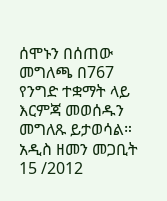ሰሞኑን በሰጠው መግለጫ በ767 የንግድ ተቋማት ላይ እርምጃ መወሰዱን መግለጹ ይታወሳል።
አዲስ ዘመን መጋቢት 15 /2012